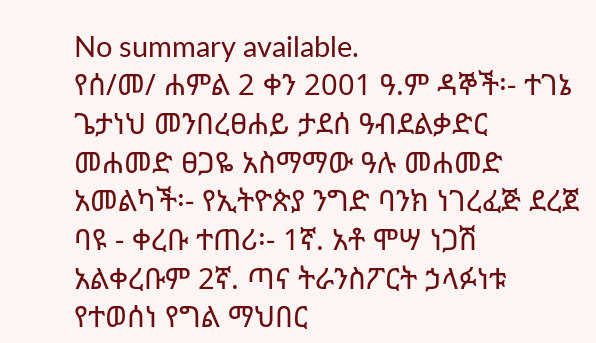No summary available.
የሰ/መ/ ሐምል 2 ቀን 2001 ዓ.ም ዳኞች፡- ተገኔ ጌታነህ መንበረፀሐይ ታደሰ ዓብደልቃድር መሐመድ ፀጋዬ አስማማው ዓሉ መሐመድ አመልካች፡- የኢትዮጵያ ንግድ ባንክ ነገረፈጅ ደረጀ ባዩ - ቀረቡ ተጠሪ፡- 1ኛ. አቶ ሞሣ ነጋሽ አልቀረቡም 2ኛ. ጣና ትራንስፖርት ኃላፉነቱ የተወሰነ የግል ማህበር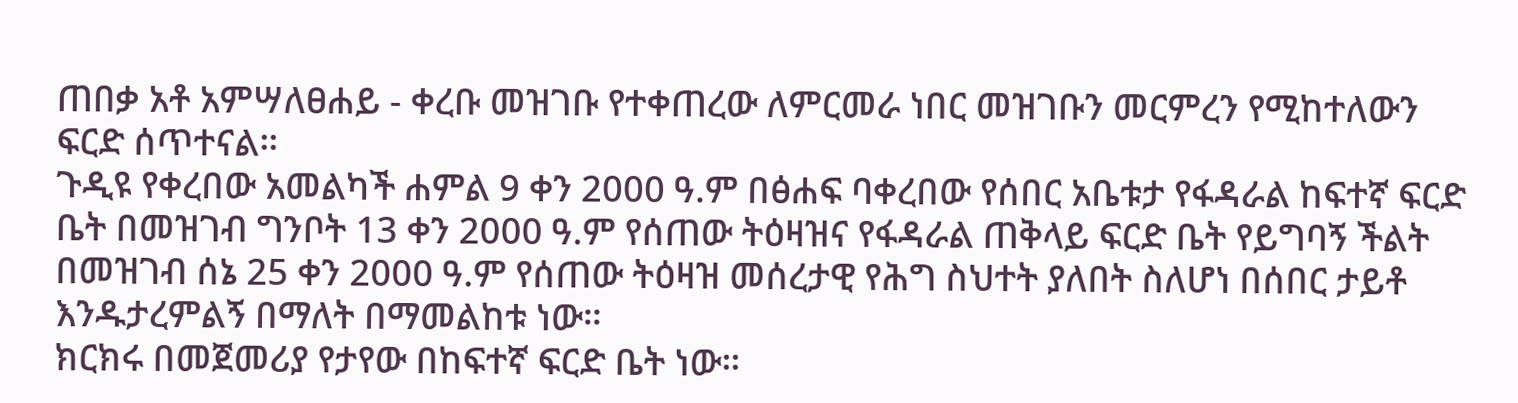ጠበቃ አቶ አምሣለፀሐይ - ቀረቡ መዝገቡ የተቀጠረው ለምርመራ ነበር መዝገቡን መርምረን የሚከተለውን ፍርድ ሰጥተናል።
ጉዲዩ የቀረበው አመልካች ሐምል 9 ቀን 2000 ዓ.ም በፅሐፍ ባቀረበው የሰበር አቤቱታ የፋዳራል ከፍተኛ ፍርድ ቤት በመዝገብ ግንቦት 13 ቀን 2000 ዓ.ም የሰጠው ትዕዛዝና የፋዳራል ጠቅላይ ፍርድ ቤት የይግባኝ ችልት በመዝገብ ሰኔ 25 ቀን 2000 ዓ.ም የሰጠው ትዕዛዝ መሰረታዊ የሕግ ስህተት ያለበት ስለሆነ በሰበር ታይቶ እንዱታረምልኝ በማለት በማመልከቱ ነው።
ክርክሩ በመጀመሪያ የታየው በከፍተኛ ፍርድ ቤት ነው።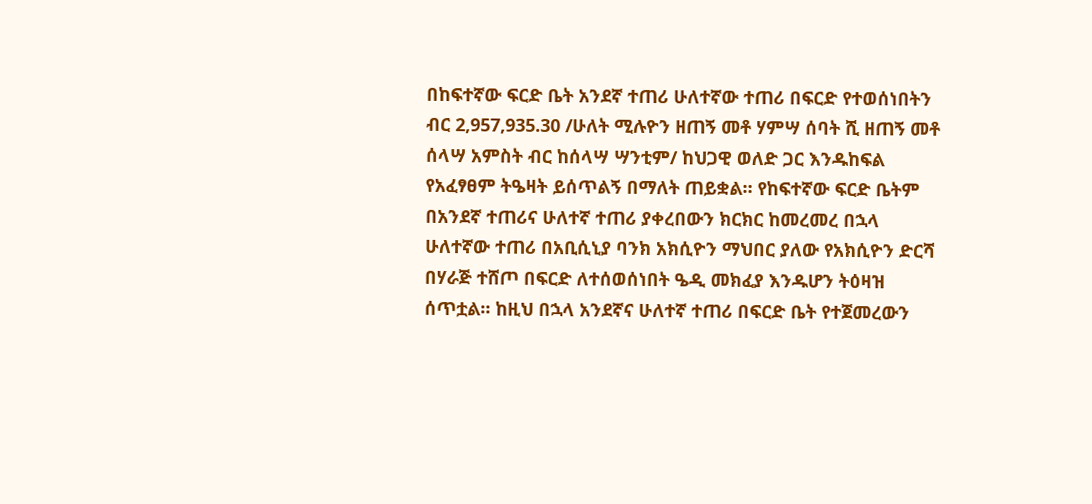በከፍተኛው ፍርድ ቤት አንደኛ ተጠሪ ሁለተኛው ተጠሪ በፍርድ የተወሰነበትን ብር 2,957,935.30 /ሁለት ሚሉዮን ዘጠኝ መቶ ሃምሣ ሰባት ሺ ዘጠኝ መቶ ሰላሣ አምስት ብር ከሰላሣ ሣንቲም/ ከህጋዊ ወለድ ጋር እንዱከፍል የአፈፃፀም ትዔዛት ይሰጥልኝ በማለት ጠይቋል። የከፍተኛው ፍርድ ቤትም በአንደኛ ተጠሪና ሁለተኛ ተጠሪ ያቀረበውን ክርክር ከመረመረ በኋላ ሁለተኛው ተጠሪ በአቢሲኒያ ባንክ አክሲዮን ማህበር ያለው የአክሲዮን ድርሻ በሃራጅ ተሸጦ በፍርድ ለተሰወሰነበት ዔዲ መክፈያ እንዱሆን ትዕዛዝ ሰጥቷል። ከዚህ በኋላ አንደኛና ሁለተኛ ተጠሪ በፍርድ ቤት የተጀመረውን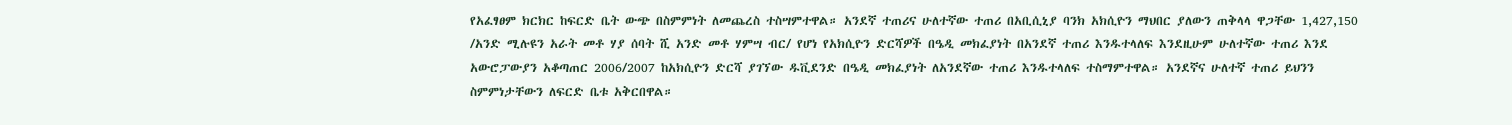የአፈፃፀም ክርክር ከፍርድ ቤት ውጭ በስምምነት ለመጨረስ ተስሣምተዋል። አንደኛ ተጠሪና ሁለተኛው ተጠሪ በአቢሲኒያ ባንክ አክሲዮን ማህበር ያለውን ጠቅላላ ዋጋቸው 1,427,150 /አንድ ሚሉዩን አራት መቶ ሃያ ሰባት ሺ አንድ መቶ ሃምሣ ብር/ የሆነ የአክሲዮን ድርሻዎች በዔዲ መክፈያነት በአንደኛ ተጠሪ እንዱተላለፍ እንደዚሁም ሁለተኛው ተጠሪ እንደ አውሮፓውያን አቆጣጠር 2006/2007 ከአክሲዮን ድርሻ ያገኘው ዱቪደንድ በዔዲ መክፈያነት ለአንደኛው ተጠሪ እንዱተላለፍ ተስማምተዋል። አንደኛና ሁለተኛ ተጠሪ ይህንን ስምምነታቸውን ለፍርድ ቤቱ አቅርበዋል።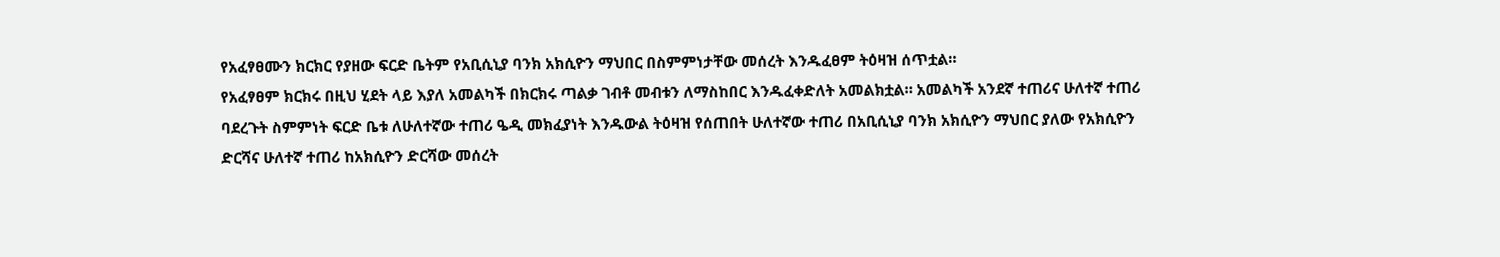የአፈፃፀሙን ክርክር የያዘው ፍርድ ቤትም የአቢሲኒያ ባንክ አክሲዮን ማህበር በስምምነታቸው መሰረት እንዱፈፀም ትዕዛዝ ሰጥቷል።
የአፈፃፀም ክርክሩ በዚህ ሂደት ላይ እያለ አመልካች በክርክሩ ጣልቃ ገብቶ መብቱን ለማስከበር እንዱፈቀድለት አመልክቷል። አመልካች አንደኛ ተጠሪና ሁለተኛ ተጠሪ ባደረጉት ስምምነት ፍርድ ቤቱ ለሁለተኛው ተጠሪ ዔዲ መክፈያነት እንዱውል ትዕዛዝ የሰጠበት ሁለተኛው ተጠሪ በአቢሲኒያ ባንክ አክሲዮን ማህበር ያለው የአክሲዮን ድርሻና ሁለተኛ ተጠሪ ከአክሲዮን ድርሻው መሰረት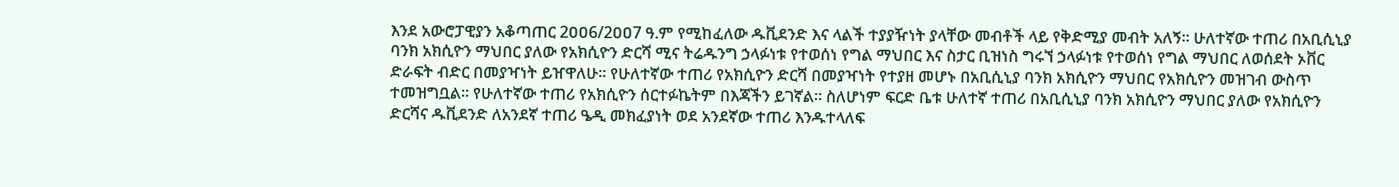እንደ አውሮፓዊያን አቆጣጠር 2ዐዐ6/2ዐዐ7 ዓ.ም የሚከፈለው ዱቪደንድ እና ላልች ተያያዥነት ያላቸው መብቶች ላይ የቅድሚያ መብት አለኝ። ሁለተኛው ተጠሪ በአቢሲኒያ ባንክ አክሲዮን ማህበር ያለው የአክሲዮን ድርሻ ሚና ትሬዱንግ ኃላፉነቱ የተወሰነ የግል ማህበር እና ስታር ቢዝነስ ግሩኘ ኃላፉነቱ የተወሰነ የግል ማህበር ለወሰደት ኦቨር ድራፍት ብድር በመያዣነት ይዠዋለሁ። የሁለተኛው ተጠሪ የአክሲዮን ድርሻ በመያዣነት የተያዘ መሆኑ በአቢሲኒያ ባንክ አክሲዮን ማህበር የአክሲዮን መዝገብ ውስጥ ተመዝግቧል። የሁለተኛው ተጠሪ የአክሲዮን ሰርተፉኬትም በእጃችን ይገኛል። ስለሆነም ፍርድ ቤቱ ሁለተኛ ተጠሪ በአቢሲኒያ ባንክ አክሲዮን ማህበር ያለው የአክሲዮን ድርሻና ዱቪደንድ ለአንደኛ ተጠሪ ዔዲ መክፈያነት ወደ አንደኛው ተጠሪ እንዱተላለፍ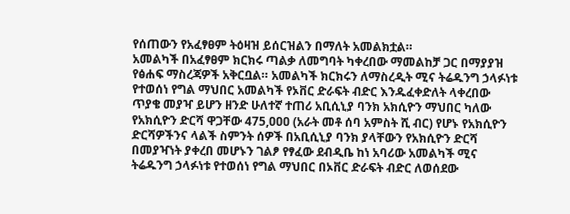የሰጠውን የአፈፃፀም ትዕዛዝ ይሰርዝልን በማለት አመልክቷል።
አመልካች በአፈፃፀም ክርክሩ ጣልቃ ለመግባት ካቀረበው ማመልከቻ ጋር በማያያዝ የፅሐፍ ማስረጃዎች አቅርቧል። አመልካች ክርክሩን ለማስረዲት ሚና ትሬዱንግ ኃላፉነቱ የተወሰነ የግል ማህበር አመልካች የኦቨር ድራፍት ብድር እንዱፈቀድለት ላቀረበው ጥያቄ መያዣ ይሆን ዘንድ ሁለተኛ ተጠሪ አቢሲኒያ ባንክ አክሲዮን ማህበር ካለው የአክሲዮን ድርሻ ዋጋቸው 475,ዐዐዐ (አራት መቶ ሰባ አምስት ሺ ብር) የሆኑ የአክሲዮን ድርሻዎችንና ላልች ስምንት ሰዎች በአቢሲኒያ ባንክ ያላቸውን የአክሲዮን ድርሻ በመያዣነት ያቀረበ መሆኑን ገልፆ የፃፈው ደብዲቤ ከነ አባሪው አመልካች ሚና ትሬዱንግ ኃላፉነቱ የተወሰነ የግል ማህበር በኦቨር ድራፍት ብድር ለወሰደው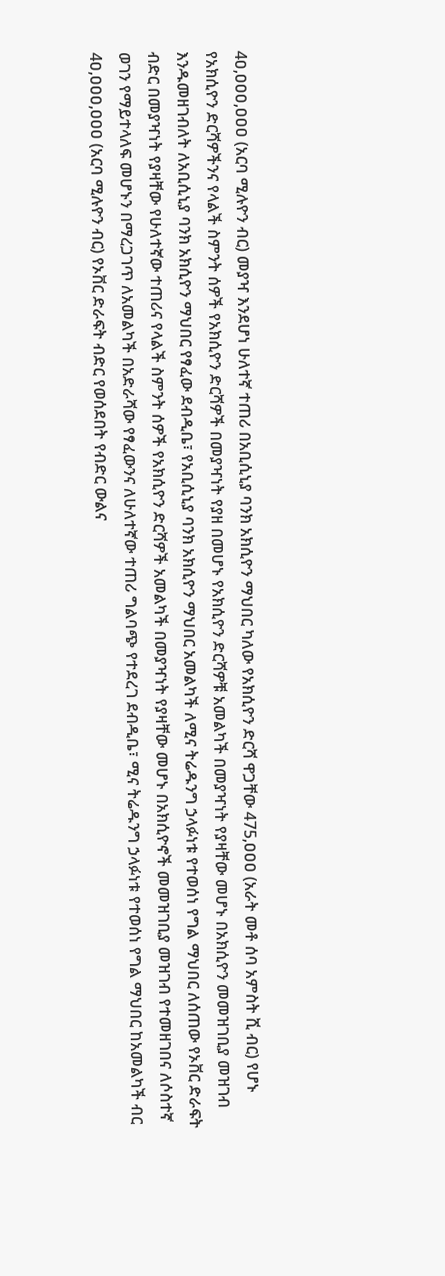4ዐ,ዐዐዐ,ዐዐዐ (አርባ ሚሉዮን ብር) መያዣ እንደሆነ ሁለተኛ ተጠሪ በአቢሲኒያ ባንክ አክሲዮን ማህበር ካለው የአክሲዮን ድርሻ ዋጋቸው 475,ዐዐዐ (አራት መቶ ሰባ አምስት ሺ ብር) የሆኑ የአክሲዮን ድርሻዎችንና የላልች ስምንት ሰዎች የአክሲዮን ድርሻዎች በመያዣነት የያዘ በመሆኑ የአክሲዮን ድርሻዎቹ አመልካች በመያዣነት የያዛቸው መሆኑ በአክሲዮን መመዝገቢያ መዝገብ እንዱመዘገብለት ለአቢሲኒያ ባንክ አክሲዮን ማህበር የፃፈው ደብዲቤ፣ የአቢሲኒያ ባንክ አክሲዮን ማህበር አመልካች ለሚና ትሬዱንግ ኃላፉነቱ የተወሰነ የግል ማህበር ለሰጠው የኦቨር ድራፍት ብድር በመያዣነት የያዛቸው የሁለተኛው ተጠሪና የላልች ስምንት ሰዎች የአክሲዮን ድርሻዎች አመልካች በመያዣነት የያዛቸው መሆኑ በአክሲዮኖች መመዝገቢያ መዝገብ የተመዘገበና ለሶስተኛ ወገን የማይተላለፍ መሆኑን በማረጋገጥ ለአመልካች በአድራሻው የፃፈውንና ለሁለተኛው ተጠሪ ግልባጭ የተደረገ ደብዲቤ፣ ሚና ትሬዱንግ ኃላፉነቱ የተወሰነ የግል ማህበር ከአመልካች ብር 4ዐ,ዐዐዐ,ዐዐዐ (አርባ ሚሉዮን ብር) የኦቨር ድራፍት ብድር የወሰደበት የብድር ውልና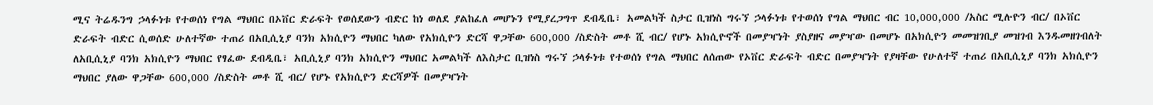ሚና ትሬዱንግ ኃላፉነቱ የተወሰነ የግል ማህበር በኦቨር ድራፍት የወሰደውን ብድር ከነ ወለደ ያልከፈለ መሆኑን የሚያረጋግጥ ደብዲቤ፣ አመልካች ስታር ቢዝነስ ግሩኘ ኃላፉነቱ የተወሰነ የግል ማህበር ብር 10,000,000 /አስር ሚሉዮን ብር/ በኦቨር ድራፍት ብድር ሲወሰድ ሁለተኛው ተጠሪ በአቢሲኒያ ባንክ አክሲዮን ማህበር ካለው የአክሲዮን ድርሻ ዋጋቸው 600,000 /ስድስት መቶ ሺ ብር/ የሆኑ አክሲዮኖች በመያዣነት ያስያዘና መያዣው በመሆኑ በአክሲዮን መመዝገቢያ መዝገብ እንዱመዘገብለት ለአቢሲኒያ ባንክ አክሲዮን ማህበር የፃፈው ደብዲቤ፣ አቢሲኒያ ባንክ አክሲዮን ማህበር አመልካች ለእስታር ቢዝነስ ግሩኘ ኃላፉነቱ የተወሰነ የግል ማህበር ለሰጠው የኦቨር ድራፍት ብድር በመያዣነት የያዛቸው የሁለተኛ ተጠሪ በአቢሲኒያ ባንክ አክሲዮን ማህበር ያለው ዋጋቸው 600,000 /ስድስት መቶ ሺ ብር/ የሆኑ የአክሲዮን ድርሻዎች በመያዣነት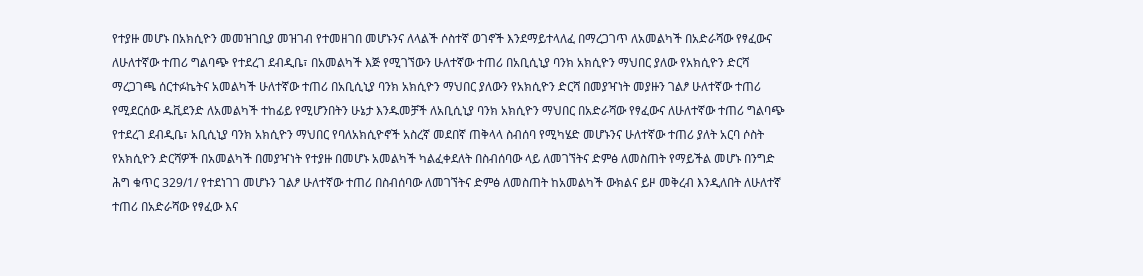የተያዙ መሆኑ በአክሲዮን መመዝገቢያ መዝገብ የተመዘገበ መሆኑንና ለላልች ሶስተኛ ወገኖች እንደማይተላለፈ በማረጋገጥ ለአመልካች በአድራሻው የፃፈውና ለሁለተኛው ተጠሪ ግልባጭ የተደረገ ደብዲቤ፣ በአመልካች እጅ የሚገኘውን ሁለተኛው ተጠሪ በአቢሲኒያ ባንክ አክሲዮን ማህበር ያለው የአክሲዮን ድርሻ ማረጋገጫ ሰርተፉኬትና አመልካች ሁለተኛው ተጠሪ በአቢሲኒያ ባንክ አክሲዮን ማህበር ያለውን የአክሲዮን ድርሻ በመያዣነት መያዙን ገልፆ ሁለተኛው ተጠሪ የሚደርሰው ዱቪደንድ ለአመልካች ተከፊይ የሚሆንበትን ሁኔታ እንዱመቻች ለአቢሲኒያ ባንክ አክሲዮን ማህበር በአድራሻው የፃፈውና ለሁለተኛው ተጠሪ ግልባጭ የተደረገ ደብዲቤ፣ አቢሲኒያ ባንክ አክሲዮን ማህበር የባለአክሲዮኖች አስረኛ መደበኛ ጠቅላላ ስብሰባ የሚካሄድ መሆኑንና ሁለተኛው ተጠሪ ያለት አርባ ሶስት የአክሲዮን ድርሻዎች በአመልካች በመያዣነት የተያዙ በመሆኑ አመልካች ካልፈቀደለት በስብሰባው ላይ ለመገኘትና ድምፅ ለመስጠት የማይችል መሆኑ በንግድ ሕግ ቁጥር 329/1/ የተደነገገ መሆኑን ገልፆ ሁለተኛው ተጠሪ በስብሰባው ለመገኘትና ድምፅ ለመስጠት ከአመልካች ውክልና ይዞ መቅረብ እንዲለበት ለሁለተኛ ተጠሪ በአድራሻው የፃፈው እና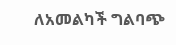ለአመልካች ግልባጭ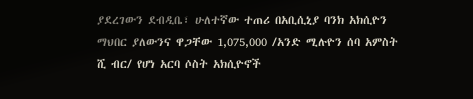ያደረገውን ደብዲቤ፣ ሁለተኛው ተጠሪ በአቢሲኒያ ባንክ አክሲዮን ማህበር ያለውንና ዋጋቸው 1,075,000 /አንድ ሚሉዮን ሰባ አምስት ሺ ብር/ የሆነ አርባ ሶስት አክሲዮኖች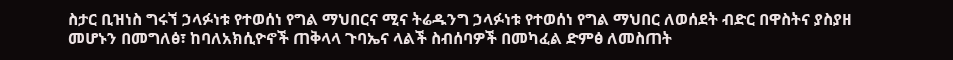ስታር ቢዝነስ ግሩኘ ኃላፉነቱ የተወሰነ የግል ማህበርና ሚና ትሬዱንግ ኃላፉነቱ የተወሰነ የግል ማህበር ለወሰደት ብድር በዋስትና ያስያዘ መሆኑን በመግለፅ፣ ከባለአክሲዮኖች ጠቅላላ ጉባኤና ላልች ስብሰባዎች በመካፈል ድምፅ ለመስጠት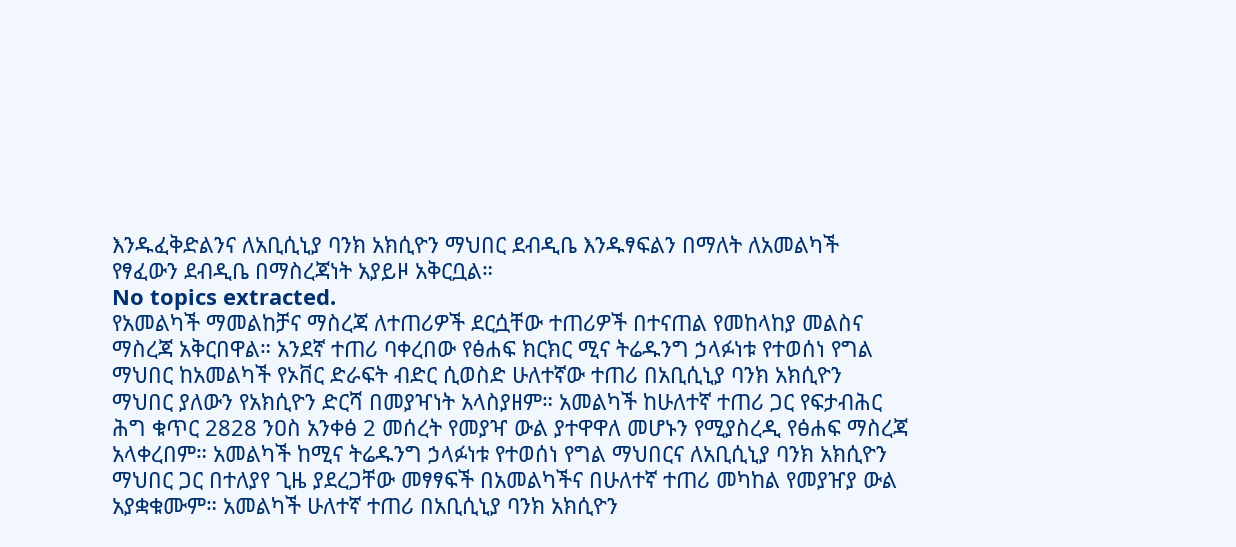እንዱፈቅድልንና ለአቢሲኒያ ባንክ አክሲዮን ማህበር ደብዲቤ እንዱፃፍልን በማለት ለአመልካች የፃፈውን ደብዲቤ በማስረጃነት አያይዞ አቅርቧል።
No topics extracted.
የአመልካች ማመልከቻና ማስረጃ ለተጠሪዎች ደርሷቸው ተጠሪዎች በተናጠል የመከላከያ መልስና ማስረጃ አቅርበዋል። አንደኛ ተጠሪ ባቀረበው የፅሐፍ ክርክር ሚና ትሬዱንግ ኃላፉነቱ የተወሰነ የግል ማህበር ከአመልካች የኦቨር ድራፍት ብድር ሲወስድ ሁለተኛው ተጠሪ በአቢሲኒያ ባንክ አክሲዮን ማህበር ያለውን የአክሲዮን ድርሻ በመያዣነት አላስያዘም። አመልካች ከሁለተኛ ተጠሪ ጋር የፍታብሕር ሕግ ቁጥር 2828 ንዐስ አንቀፅ 2 መሰረት የመያዣ ውል ያተዋዋለ መሆኑን የሚያስረዲ የፅሐፍ ማስረጃ አላቀረበም። አመልካች ከሚና ትሬዱንግ ኃላፉነቱ የተወሰነ የግል ማህበርና ለአቢሲኒያ ባንክ አክሲዮን ማህበር ጋር በተለያየ ጊዜ ያደረጋቸው መፃፃፍች በአመልካችና በሁለተኛ ተጠሪ መካከል የመያዠያ ውል አያቋቁሙም። አመልካች ሁለተኛ ተጠሪ በአቢሲኒያ ባንክ አክሲዮን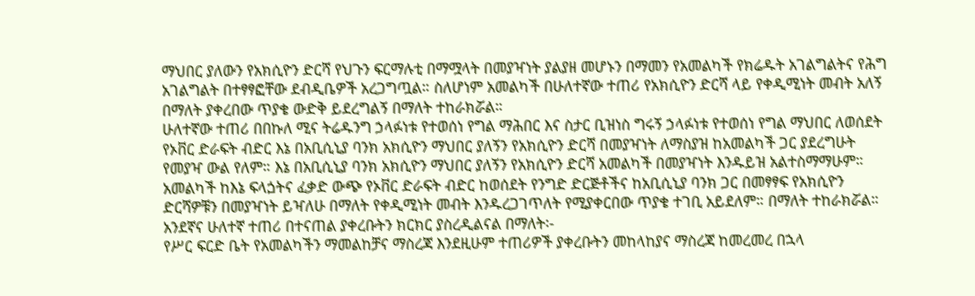ማህበር ያለውን የአክሲዮን ድርሻ የህጉን ፍርማሉቲ በማሟላት በመያዣነት ያልያዘ መሆኑን በማመን የአመልካች የክሬዱት አገልግልትና የሕግ አገልግልት በተፃፃፎቸው ደብዲቤዎች አረጋግጧል። ስለሆነም አመልካች በሁለተኛው ተጠሪ የአክሲዮን ድርሻ ላይ የቀዲሚነት መብት አለኝ በማለት ያቀረበው ጥያቄ ውድቅ ይደረግልኝ በማለት ተከራክሯል።
ሁለተኛው ተጠሪ በበኩለ ሚና ትሬዱንግ ኃላፉነቱ የተወሰነ የግል ማሕበር እና ስታር ቢዝነስ ግሩኝ ኃላፉነቱ የተወሰነ የግል ማህበር ለወሰደት የኦቨር ድራፍት ብድር እኔ በአቢሲኒያ ባንክ አክሲዮን ማህበር ያለኝን የአክሲዮን ድርሻ በመያዣነት ለማስያዝ ከአመልካች ጋር ያደረግሁት የመያዣ ውል የለም። እኔ በአቢሲኒያ ባንክ አክሲዮን ማህበር ያለኝን የአክሲዮን ድርሻ አመልካች በመያዣነት እንዱይዝ አልተስማማሁም። አመልካች ከእኔ ፍላጏትና ፈቃድ ውጭ የኦቨር ድራፍት ብድር ከወሰደት የንግድ ድርጅቶችና ከአቢሲኒያ ባንክ ጋር በመፃፃፍ የአክሲዮን ድርሻዎቹን በመያዣነት ይዣለሁ በማለት የቀዲሚነት መብት እንዱረጋገጥለት የሚያቀርበው ጥያቄ ተገቢ አይደለም። በማለት ተከራክሯል።
አንደኛና ሁለተኛ ተጠሪ በተናጠል ያቀረቡትን ክርክር ያስረዲልናል በማለት፡-
የሥር ፍርድ ቤት የአመልካችን ማመልከቻና ማስረጃ እንደዚሁም ተጠሪዎች ያቀረቡትን መከላከያና ማስረጃ ከመረመረ በኋላ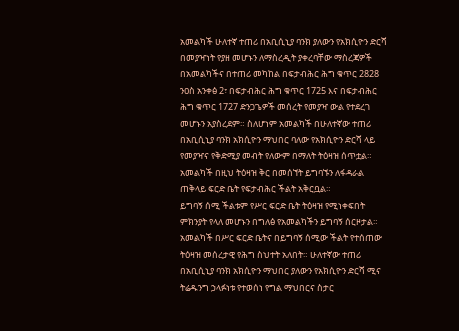አመልካች ሁለተኛ ተጠሪ በአቢሲኒያ ባንክ ያለውን የአክሲዮን ድርሻ በመያዣነት የያዘ መሆኑን ለማስረዲት ያቀረባቸው ማስረጃዎች በአመልካችና በተጠሪ መካከል በፍታብሕር ሕግ ቁጥር 2828 ንዐስ አንቀፅ 2፣ በፍታብሕር ሕግ ቁጥር 1725 እና በፍታብሕር ሕግ ቁጥር 1727 ድንጋጌዎች መሰረት የመያዣ ውል የተደረገ መሆኑን አያስረደም። ስለሆነም አመልካች በሁለተኛው ተጠሪ በአቢሲኒያ ባንክ አክሲዮን ማህበር ባለው የአክሲዮን ድርሻ ላይ የመያዣና የቅድሚያ መብት የለውም በማለት ትዕዛዝ ሰጥቷል።
አመልካች በዚህ ትዕዛዝ ቅር በመሰኘት ይግባኙን ለፋዳራል ጠቅላይ ፍርድ ቤት የፍታብሕር ችልት አቅርቧል።
ይግባኝ ሰሚ ችልቱም የሥር ፍርድ ቤት ትዕዛዝ የሚነቀፍበት ምክንያት የላለ መሆኑን በግለፅ የአመልካችን ይግባኝ ሰርዞታል። አመልካች በሥር ፍርድ ቤትና በይግባኝ ሰሚው ችልት የተሰጠው ትዕዛዝ መሰረታዊ የሕግ ስህተት አለበት። ሁለተኛው ተጠሪ በአቢሲኒያ ባንክ አክሲዮን ማህበር ያለውን የአክሲዮን ድርሻ ሚና ትሬዱንግ ኃላፉነቱ የተወሰነ የግል ማህበርና ስታር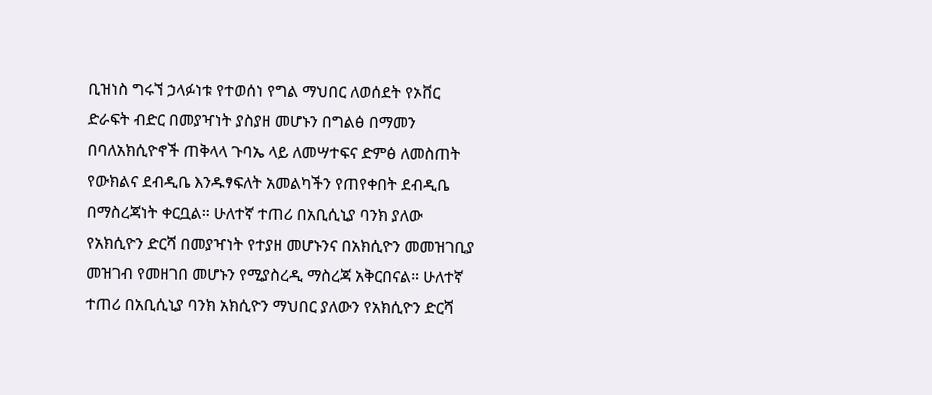ቢዝነስ ግሩኘ ኃላፉነቱ የተወሰነ የግል ማህበር ለወሰደት የኦቨር ድራፍት ብድር በመያዣነት ያስያዘ መሆኑን በግልፅ በማመን በባለአክሲዮኖች ጠቅላላ ጉባኤ ላይ ለመሣተፍና ድምፅ ለመስጠት የውክልና ደብዲቤ እንዱፃፍለት አመልካችን የጠየቀበት ደብዲቤ በማስረጃነት ቀርቧል። ሁለተኛ ተጠሪ በአቢሲኒያ ባንክ ያለው የአክሲዮን ድርሻ በመያዣነት የተያዘ መሆኑንና በአክሲዮን መመዝገቢያ መዝገብ የመዘገበ መሆኑን የሚያስረዲ ማስረጃ አቅርበናል። ሁለተኛ ተጠሪ በአቢሲኒያ ባንክ አክሲዮን ማህበር ያለውን የአክሲዮን ድርሻ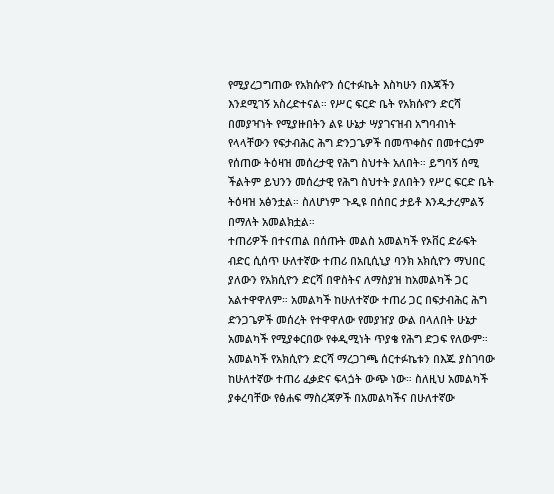የሚያረጋግጠው የአክሱዮን ሰርተፉኬት እስካሁን በእጃችን እንደሚገኝ አስረድተናል። የሥር ፍርድ ቤት የአክሱዮን ድርሻ በመያዣነት የሚያዙበትን ልዩ ሁኔታ ሣያገናዝብ አግባብነት የላላቸውን የፍታብሕር ሕግ ድንጋጌዎች በመጥቀስና በመተርጏም የሰጠው ትዕዛዝ መሰረታዊ የሕግ ስህተት አለበት። ይግባኝ ሰሚ ችልትም ይህንን መሰረታዊ የሕግ ስህተት ያለበትን የሥር ፍርድ ቤት ትዕዛዝ አፅንቷል። ስለሆነም ጉዲዩ በሰበር ታይቶ እንዱታረምልኝ በማለት አመልክቷል።
ተጠሪዎች በተናጠል በሰጡት መልስ አመልካች የኦቨር ድራፍት ብድር ሲሰጥ ሁለተኛው ተጠሪ በአቢሲኒያ ባንክ አክሲዮን ማህበር ያለውን የአክሲዮን ድርሻ በዋስትና ለማስያዝ ከአመልካች ጋር አልተዋዋለም። አመልካች ከሁለተኛው ተጠሪ ጋር በፍታብሕር ሕግ ድንጋጌዎች መሰረት የተዋዋለው የመያዠያ ውል በላለበት ሁኔታ አመልካች የሚያቀርበው የቀዲሚነት ጥያቄ የሕግ ድጋፍ የለውም። አመልካች የአክሲዮን ድርሻ ማረጋገጫ ሰርተፉኬቱን በእጁ ያስገባው ከሁለተኛው ተጠሪ ፈቃድና ፍላጏት ውጭ ነው። ስለዚህ አመልካች ያቀረባቸው የፅሐፍ ማስረጃዎች በአመልካችና በሁለተኛው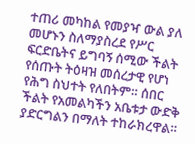ተጠሪ መካከል የመያዣ ውል ያለ መሆኑን ስለማያስረደ የሥር ፍርድቤትና ይግባኝ ሰሚው ችልት የሰጡት ትዕዛዝ መሰረታዊ የሆነ የሕግ ስህተት የለበትም። ሰበር ችልት የአመልካችን አቤቱታ ውድቅ ያድርግልን በማለት ተከራክረዋል።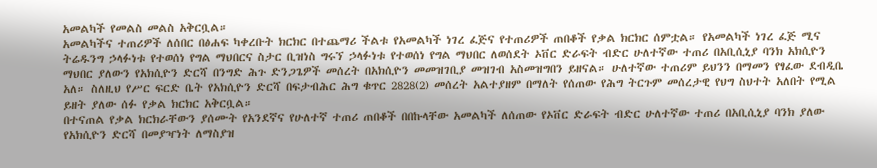አመልካች የመልስ መልስ አቅርቧል።
አመልካችና ተጠሪዎች ለሰበር በፅሐፍ ካቀረቡት ክርክር በተጨማሪ ችልቱ የአመልካች ነገረ ፈጅና የተጠሪዎች ጠበቆች የቃል ክርክር ሰምቷል። የአመልካች ነገረ ፈጅ ሚና ትሬዱንግ ኃላፉነቱ የተወሰነ የግል ማህበርና ስታር ቢዝነስ ግሩኘ ኃላፉነቱ የተወሰነ የግል ማህበር ለወሰደት ኦቨር ድራፍት ብድር ሁለተኛው ተጠሪ በአቢሲኒያ ባንክ አክሲዮን ማህበር ያለውን የአክሲዮን ድርሻ በንግድ ሕጉ ድንጋጌዎች መሰረት በአክሲዮን መመዝገቢያ መዝገብ አስመዝግበን ይዘናል። ሁለተኛው ተጠሪም ይህንን በማመን የፃፈው ደብዲቤ አለ። ስለዚህ የሥር ፍርድ ቤት የአክሲዮን ድርሻ በፍታብሕር ሕግ ቁጥር 2828(2) መሰረት አልተያዘም በማለት የሰጠው የሕግ ትርጉም መሰረታዊ የህግ ስህተት አለበት የሚል ይዘት ያለው ሰፉ የቃል ክርክር አቅርቧል።
በተናጠል የቃል ክርክራቸውን ያሰሙት የአንደኛና የሁለተኛ ተጠሪ ጠበቆች በበኩላቸው አመልካች ለሰጠው የኦቨር ድራፍት ብድር ሁለተኛው ተጠሪ በአቢሲኒያ ባንክ ያለው የአክሲዮን ድርሻ በመያዣነት ለማስያዝ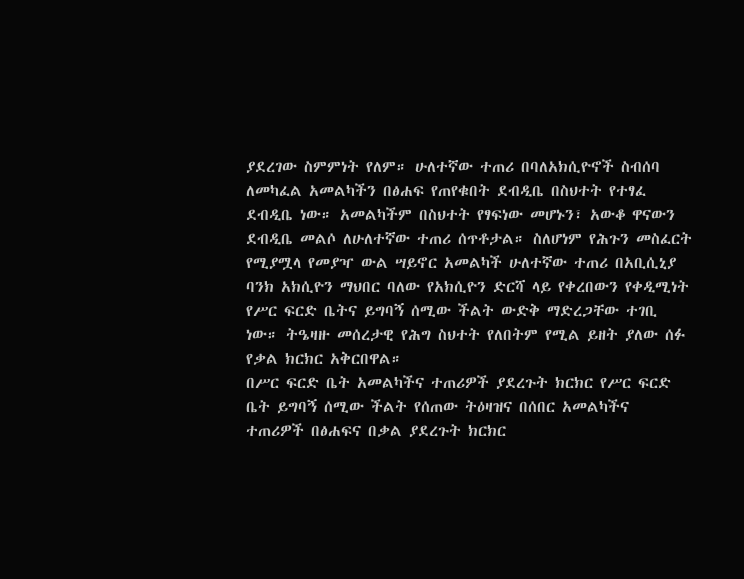ያደረገው ስምምነት የለም። ሁለተኛው ተጠሪ በባለአክሲዮኖች ስብሰባ ለመካፈል አመልካችን በፅሐፍ የጠየቁበት ደብዲቤ በስህተት የተፃፈ ደብዲቤ ነው። አመልካችም በስህተት የፃፍነው መሆኑን፣ አውቆ ዋናውን ደብዲቤ መልሶ ለሁለተኛው ተጠሪ ሰጥቶታል። ስለሆነም የሕጉን መስፈርት የሚያሟላ የመያዣ ውል ሣይኖር አመልካች ሁለተኛው ተጠሪ በአቢሲኒያ ባንክ አክሲዮን ማህበር ባለው የአክሲዮን ድርሻ ላይ የቀረበውን የቀዲሚነት የሥር ፍርድ ቤትና ይግባኝ ሰሚው ችልት ውድቅ ማድረጋቸው ተገቢ ነው። ትዔዛዙ መሰረታዊ የሕግ ስህተት የለበትም የሚል ይዘት ያለው ሰፉ የቃል ክርክር አቅርበዋል።
በሥር ፍርድ ቤት አመልካችና ተጠሪዎች ያደረጉት ክርክር የሥር ፍርድ ቤት ይግባኝ ሰሚው ችልት የሰጠው ትዕዛዝና በሰበር አመልካችና ተጠሪዎች በፅሐፍና በቃል ያደረጉት ክርክር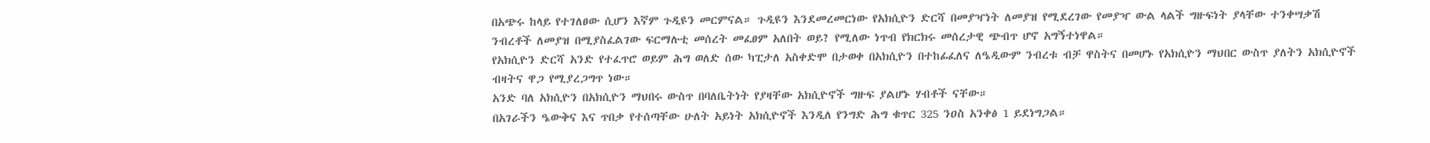በአጭሩ ከላይ የተገለፀው ሲሆን እኛም ጉዲዩን መርምናል። ጉዲዩን እንደመረመርነው የአክሲዮን ድርሻ በመያዣነት ለመያዝ የሚደረገው የመያዣ ውል ላልች ግዙፍነት ያላቸው ተንቀሣቃሽ ንብረቶች ለመያዝ በሚያስፈልገው ፍርማሉቲ መሰረት መፈፀም አለበት ወይ? የሚለው ነጥብ የክርክሩ መሰረታዊ ጭብጥ ሆኖ አግኝተነዋል።
የአክሲዮን ድርሻ አንድ የተፈጥሮ ወይም ሕግ ወለድ ሰው ካፒታለ አስቀድሞ በታወቀ በአክሲዮን በተከፊፈለና ለዔዲውም ንብረቱ ብቻ ዋስትና በመሆኑ የአክሲዮን ማህበር ውስጥ ያለትን አክሲዮኖች ብዛትና ዋጋ የሚያረጋግጥ ነው።
አንድ ባለ አክሲዮን በአክሲዮን ማህበሩ ውስጥ በባለቤትነት የያዛቸው አክሲዮኖች ግዙፍ ያልሆኑ ሃብቶች ናቸው።
በአገራችን ዔውቅና እና ጥበቃ የተሰጣቸው ሁለት አይነት አክሲዮኖች እንዲለ የንግድ ሕግ ቁጥር 325 ንዐስ አንቀፅ 1 ይደነግጋል።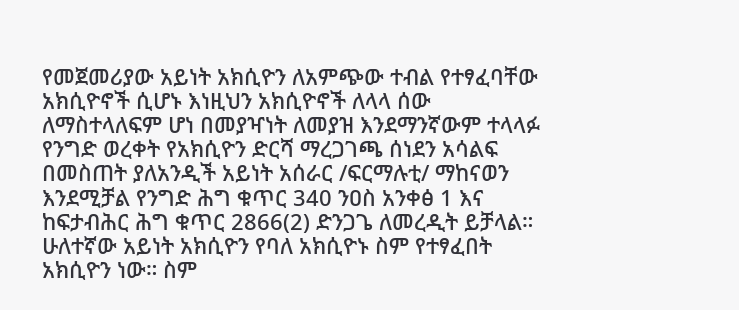የመጀመሪያው አይነት አክሲዮን ለአምጭው ተብል የተፃፈባቸው አክሲዮኖች ሲሆኑ እነዚህን አክሲዮኖች ለላላ ሰው ለማስተላለፍም ሆነ በመያዣነት ለመያዝ እንደማንኛውም ተላላፉ የንግድ ወረቀት የአክሲዮን ድርሻ ማረጋገጫ ሰነደን አሳልፍ በመስጠት ያለአንዲች አይነት አሰራር /ፍርማሉቲ/ ማከናወን እንደሚቻል የንግድ ሕግ ቁጥር 340 ንዐስ አንቀፅ 1 እና ከፍታብሕር ሕግ ቁጥር 2866(2) ድንጋጌ ለመረዲት ይቻላል።
ሁለተኛው አይነት አክሲዮን የባለ አክሲዮኑ ስም የተፃፈበት አክሲዮን ነው። ስም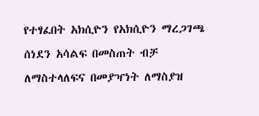የተፃፈበት አክሲዮን የአክሲዮን ማረጋገጫ ሰነደን አሳልፍ በመስጠት ብቻ ለማስተላለፍና በመያዣነት ለማስያዝ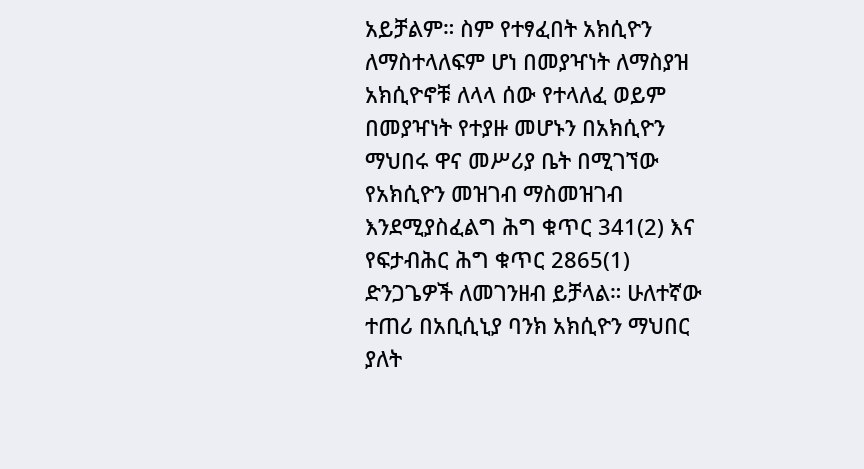አይቻልም። ስም የተፃፈበት አክሲዮን ለማስተላለፍም ሆነ በመያዣነት ለማስያዝ አክሲዮኖቹ ለላላ ሰው የተላለፈ ወይም በመያዣነት የተያዙ መሆኑን በአክሲዮን ማህበሩ ዋና መሥሪያ ቤት በሚገኘው የአክሲዮን መዝገብ ማስመዝገብ እንደሚያስፈልግ ሕግ ቁጥር 341(2) እና የፍታብሕር ሕግ ቁጥር 2865(1) ድንጋጌዎች ለመገንዘብ ይቻላል። ሁለተኛው ተጠሪ በአቢሲኒያ ባንክ አክሲዮን ማህበር ያለት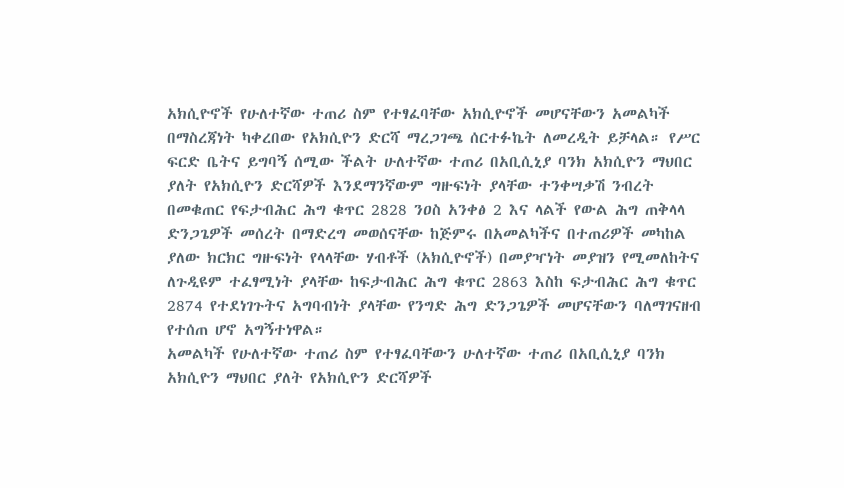አክሲዮኖች የሁለተኛው ተጠሪ ስም የተፃፈባቸው አክሲዮኖች መሆናቸውን አመልካች በማስረጃነት ካቀረበው የአክሲዮን ድርሻ ማረጋገጫ ሰርተፉኬት ለመረዲት ይቻላል። የሥር ፍርድ ቤትና ይግባኝ ሰሚው ችልት ሁለተኛው ተጠሪ በአቢሲኒያ ባንክ አክሲዮን ማህበር ያለት የአክሲዮን ድርሻዎች እንደማንኛውም ግዙፍነት ያላቸው ተንቀሣቃሽ ንብረት በመቁጠር የፍታብሕር ሕግ ቁጥር 2828 ንዐስ አንቀፅ 2 እና ላልች የውል ሕግ ጠቅላላ ድንጋጌዎች መሰረት በማድረግ መወሰናቸው ከጅምሩ በአመልካችና በተጠሪዎች መካከል ያለው ክርክር ግዙፍነት የላላቸው ሃብቶች (አክሲዮኖች) በመያዣነት መያዝን የሚመለከትና ለጉዲዩም ተፈፃሚነት ያላቸው ከፍታብሕር ሕግ ቁጥር 2863 እስከ ፍታብሕር ሕግ ቁጥር 2874 የተደነገጉትና አግባብነት ያላቸው የንግድ ሕግ ድንጋጌዎች መሆናቸውን ባለማገናዘብ የተሰጠ ሆኖ አግኝተነዋል።
አመልካች የሁለተኛው ተጠሪ ስም የተፃፈባቸውን ሁለተኛው ተጠሪ በአቢሲኒያ ባንክ አክሲዮን ማህበር ያለት የአክሲዮን ድርሻዎች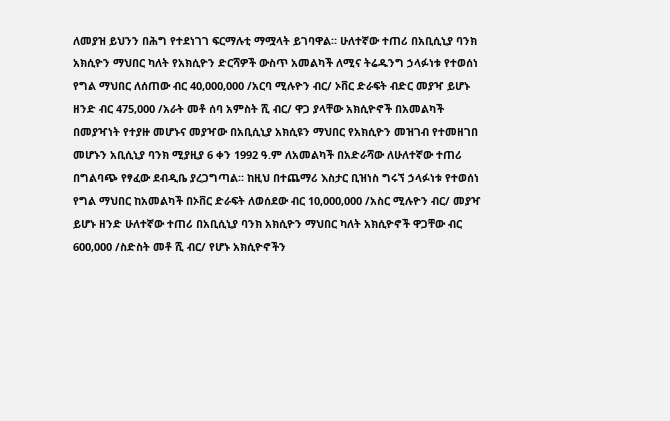ለመያዝ ይህንን በሕግ የተደነገገ ፍርማሉቲ ማሟላት ይገባዋል። ሁለተኛው ተጠሪ በአቢሲኒያ ባንክ አክሲዮን ማህበር ካለት የአክሲዮን ድርሻዎች ውስጥ አመልካች ለሚና ትሬዱንግ ኃላፉነቱ የተወሰነ የግል ማህበር ለሰጠው ብር 40,000,000 /አርባ ሚሉዮን ብር/ ኦቨር ድራፍት ብድር መያዣ ይሆኑ ዘንድ ብር 475,000 /አራት መቶ ሰባ አምስት ሺ ብር/ ዋጋ ያላቸው አክሲዮኖች በአመልካች በመያዣነት የተያዙ መሆኑና መያዣው በአቢሲኒያ አክሲዩን ማህበር የአክሲዮን መዝገብ የተመዘገበ መሆኑን አቢሲኒያ ባንክ ሚያዚያ 6 ቀን 1992 ዓ.ም ለአመልካች በአድራሻው ለሁለተኛው ተጠሪ በግልባጭ የፃፈው ደብዲቤ ያረጋግጣል። ከዚህ በተጨማሪ እስታር ቢዝነስ ግሩኘ ኃላፉነቱ የተወሰነ የግል ማህበር ከአመልካች በኦቨር ድራፍት ለወሰደው ብር 10,000,000 /አስር ሚሉዮን ብር/ መያዣ ይሆኑ ዘንድ ሁለተኛው ተጠሪ በአቢሲኒያ ባንክ አክሲዮን ማህበር ካለት አክሲዮኖች ዋጋቸው ብር 600,000 /ስድስት መቶ ሺ ብር/ የሆኑ አክሲዮኖችን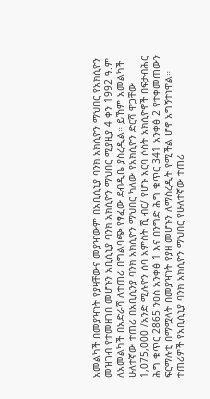አመልካች በመያዣነት የያዛቸውና መያዣውም በአቢሲኒያ ባንክ አክሲዮን ማህበር የአክሲዮን መዝገብ የተመዘገበ መሆኑን አቢሲኒያ ባንክ አክሲዮን ማህበር ሚያዚያ 4 ቀን 1992 ዓ.ም ለአመልካች በአድራሻ ለተጠሪ በግልባጭ የፃፈው ደብዲቤ ያስረዲል። ይኸም አመልካች ሁለተኛው ተጠሪ በአቢሲንያ ባንክ አክሲዮን ማህበር ካለው የአክሲዮን ድርሻ ዋጋቸው 1,075,000 /አንድ ሚሉዮን ሰባ አምስት ሺ ብር/ የሆኑ አርባ ሶስት አክሲዮኖች በፍታብሕር ሕግ ቁጥር 2865 ንዐስ አንቀፅ 1 እና በንግድ ሕግ ቁጥር 341 አንቀፅ 2 የተቀመጠውን ፍርማሉቲ በማሟላት በመያዣነት የያዘ መሆኑን ለማስረዲት የሚችል ሆኖ አግኝተነዋል።
ተጠሪዎች የአቢሲኒያ ባንክ አክሲዮን ማህበር የሁለተኛው ተጠሪ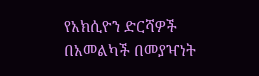የአክሲዮን ድርሻዎች በአመልካች በመያዣነት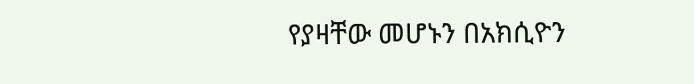የያዛቸው መሆኑን በአክሲዮን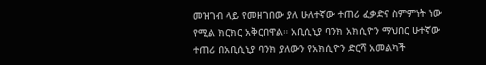መዝገብ ላይ የመዘገበው ያለ ሁለተኛው ተጠሪ ፈቃድና ስምምነት ነው የሚል ክርክር አቅርበዋል። አቢሲኒያ ባንክ አክሲዮን ማህበር ሁተኛው ተጠሪ በአቢሲኒያ ባንክ ያለውን የአክሲዮን ድርሻ አመልካች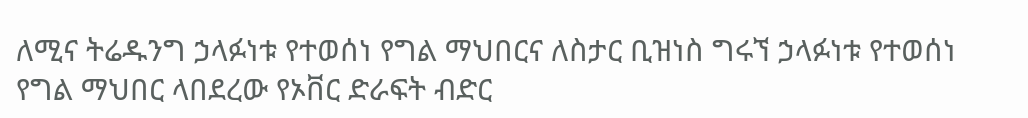ለሚና ትሬዱንግ ኃላፉነቱ የተወሰነ የግል ማህበርና ለስታር ቢዝነስ ግሩኘ ኃላፉነቱ የተወሰነ የግል ማህበር ላበደረው የኦቨር ድራፍት ብድር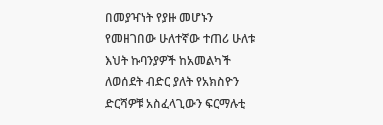በመያዣነት የያዙ መሆኑን የመዘገበው ሁለተኛው ተጠሪ ሁለቱ እህት ኩባንያዎች ከአመልካች ለወሰደት ብድር ያለት የአክስዮን ድርሻዎቹ አስፈላጊውን ፍርማሉቲ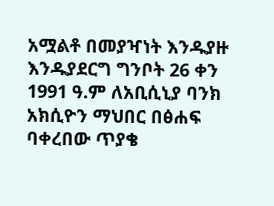አሟልቶ በመያዣነት እንዱያዙ እንዱያደርግ ግንቦት 26 ቀን 1991 ዓ.ም ለአቢሲኒያ ባንክ አክሲዮን ማህበር በፅሐፍ ባቀረበው ጥያቄ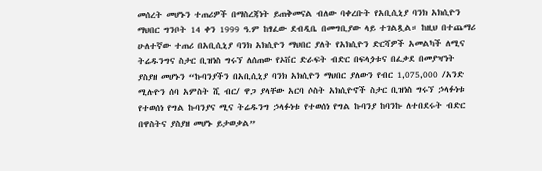መሰረት መሆኑን ተጠሪዎች በማስረጃነት ይጠቅመናል ብለው ባቀረቡት የአቢሲኒያ ባንክ አክሲዮን ማህበር ግንቦት 14 ቀን 1999 ዓ.ም ከፃፈው ደብዲቤ በመግቢያው ላይ ተገልጿል። ከዚህ በተጨማሪ ሁለተኛው ተጠሪ በአቢሲኒያ ባንክ አክሲዮን ማህበር ያለት የአክሲዮን ድርሻዎች አመልካች ለሚና ትሬዱንግና ስታር ቢዝነስ ግሩኘ ለሰጠው የኦቨር ድራፍት ብድር በፍላጏቱና በፈቃደ በመያዣነት ያስያዘ መሆኑን “ኩባንያችን በአቢሲኒያ ባንክ አክሲዮን ማህበር ያለውን የብር 1,075,000 /አንድ ሚሉዮን ሰባ አምስት ሺ ብር/ ዋጋ ያላቸው አርባ ሶስት አክሲዮኖች ስታር ቢዝነስ ግሩኘ ኃላፉነቱ የተወሰነ የግል ኩባንያና ሚና ትሬዱንግ ኃላፉነቱ የተወሰነ የግል ኩባንያ ከባንኩ ለተበደሩት ብድር በዋስትና ያስያዘ መሆኑ ይታወቃል”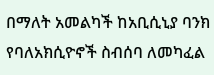በማለት አመልካች ከአቢሲኒያ ባንክ የባለአክሲዮኖች ስብሰባ ለመካፈል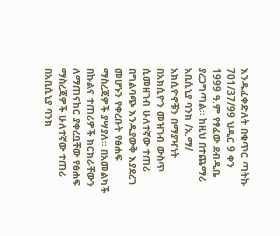እንዱፈቀድለት በቁጥር ጣትኩ 701/37/99 ህዲር 9 ቀን 1999 ዓ.ም የፃፈው ደብዲቤ ያረጋግጣል። ከዚህ በተጨማሪ አቢሲኒያ ባንክ /አ.ማ/ አክሲዮኖቹን በማያዣነት በአክሲዮን መዝገብ ውስጥ ሲመዘገብ ሁለተኛው ተጠሪ በግልባጭ እንዱያውቅ እያደረገ መሆኑን የቀረቡት የፅሐፍ ማስረጃዎች ያሣያለ። በአመልካች በኩልና ተጠሪዎች ክርክራቸውን ለማጠናከር ያቀረቧቸው የፅሐፍ ማስረጃዎች ሁለተኛው ተጠሪ በአቢሲኒያ ባንክ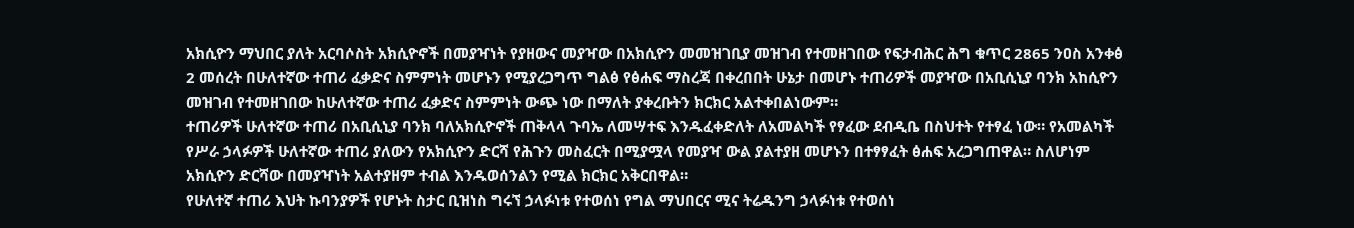አክሲዮን ማህበር ያለት አርባሶስት አክሲዮኖች በመያዣነት የያዘውና መያዣው በአክሲዮን መመዝገቢያ መዝገብ የተመዘገበው የፍታብሕር ሕግ ቁጥር 2865 ንዐስ አንቀፅ 2 መሰረት በሁለተኛው ተጠሪ ፈቃድና ስምምነት መሆኑን የሚያረጋግጥ ግልፅ የፅሐፍ ማስረጃ በቀረበበት ሁኔታ በመሆኑ ተጠሪዎች መያዣው በአቢሲኒያ ባንክ አከሲዮን መዝገብ የተመዘገበው ከሁለተኛው ተጠሪ ፈቃድና ስምምነት ውጭ ነው በማለት ያቀረቡትን ክርክር አልተቀበልነውም።
ተጠሪዎች ሁለተኛው ተጠሪ በአቢሲኒያ ባንክ ባለአክሲዮኖች ጠቅላላ ጉባኤ ለመሣተፍ እንዱፈቀድለት ለአመልካች የፃፈው ደብዲቤ በስህተት የተፃፈ ነው። የአመልካች የሥራ ኃላፉዎች ሁለተኛው ተጠሪ ያለውን የአክሲዮን ድርሻ የሕጉን መስፈርት በሚያሟላ የመያዣ ውል ያልተያዘ መሆኑን በተፃፃፈት ፅሐፍ አረጋግጠዋል። ስለሆነም አክሲዮን ድርሻው በመያዣነት አልተያዘም ተብል እንዱወሰንልን የሚል ክርክር አቅርበዋል።
የሁለተኛ ተጠሪ እህት ኩባንያዎች የሆኑት ስታር ቢዝነስ ግሩኘ ኃላፉነቱ የተወሰነ የግል ማህበርና ሚና ትሬዱንግ ኃላፉነቱ የተወሰነ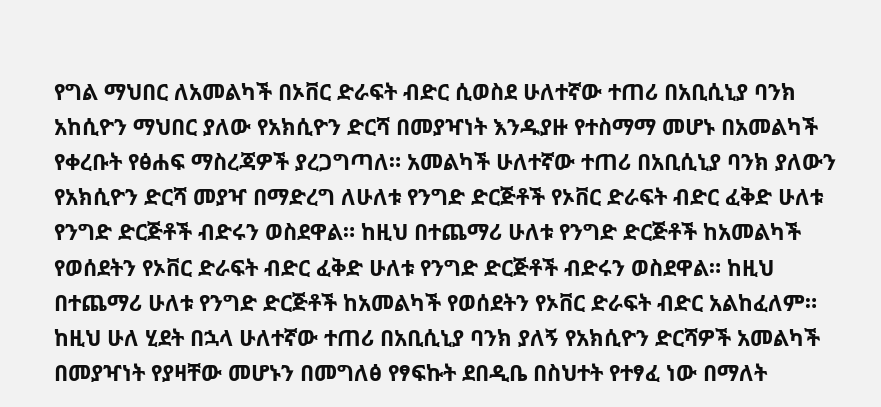የግል ማህበር ለአመልካች በኦቨር ድራፍት ብድር ሲወስደ ሁለተኛው ተጠሪ በአቢሲኒያ ባንክ አከሲዮን ማህበር ያለው የአክሲዮን ድርሻ በመያዣነት እንዱያዙ የተስማማ መሆኑ በአመልካች የቀረቡት የፅሐፍ ማስረጃዎች ያረጋግጣለ። አመልካች ሁለተኛው ተጠሪ በአቢሲኒያ ባንክ ያለውን የአክሲዮን ድርሻ መያዣ በማድረግ ለሁለቱ የንግድ ድርጅቶች የኦቨር ድራፍት ብድር ፈቅድ ሁለቱ የንግድ ድርጅቶች ብድሩን ወስደዋል። ከዚህ በተጨማሪ ሁለቱ የንግድ ድርጅቶች ከአመልካች የወሰደትን የኦቨር ድራፍት ብድር ፈቅድ ሁለቱ የንግድ ድርጅቶች ብድሩን ወስደዋል። ከዚህ በተጨማሪ ሁለቱ የንግድ ድርጅቶች ከአመልካች የወሰደትን የኦቨር ድራፍት ብድር አልከፈለም። ከዚህ ሁለ ሂደት በኋላ ሁለተኛው ተጠሪ በአቢሲኒያ ባንክ ያለኝ የአክሲዮን ድርሻዎች አመልካች በመያዣነት የያዛቸው መሆኑን በመግለፅ የፃፍኩት ደበዲቤ በስህተት የተፃፈ ነው በማለት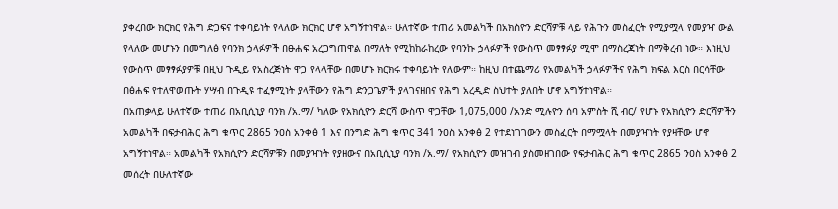ያቀረበው ክርክር የሕግ ድጋፍና ተቀባይነት የላለው ክርክር ሆኖ አግኝተነዋል። ሁለተኛው ተጠሪ አመልካች በአክስዮን ድርሻዎቹ ላይ የሕጉን መስፈርት የሚያሟላ የመያዣ ውል የላለው መሆኑን በመግለፅ የባንክ ኃላፉዎች በፁሐፍ አረጋግጠዋል በማለት የሚከከራከረው የባንኩ ኃላፉዎች የውስጥ መፃፃፉያ ሚሞ በማስረጃነት በማቅረብ ነው። እነዚህ የውስጥ መፃፃፉያዎቹ በዚህ ጉዲይ የአስረጅነት ዋጋ የላላቸው በመሆኑ ክርክሩ ተቀባይነት የለውም። ከዚህ በተጨማሪ የአመልካች ኃላፉዎችና የሕግ ክፍል እርስ በርሳቸው በፅሐፍ የተለዋወጡት ሃሣብ በጉዲዩ ተፈፃሚነት ያላቸውን የሕግ ድንጋጌዎች ያላገናዘበና የሕግ አረዲድ ስህተት ያለበት ሆኖ አግኝተነዋል።
በአጠቃላይ ሁለተኛው ተጠሪ በአቢሲኒያ ባንክ /አ.ማ/ ካለው የአክሲዮን ድርሻ ውስጥ ዋጋቸው 1,075,000 /አንድ ሚሉዮን ሰባ አምስት ሺ ብር/ የሆኑ የአክሲዮን ድርሻዎችን አመልካች በፍታብሕር ሕግ ቁጥር 2865 ንዐስ አንቀፅ 1 እና በንግድ ሕግ ቁጥር 341 ንዐስ አንቀፅ 2 የተደነገገውን መስፈርት በማሟላት በመያዣነት የያዛቸው ሆኖ አግኝተነዋል። አመልካች የአክሲዮን ድርሻዎቹን በመያዣነት የያዘውና በአቢሲኒያ ባንክ /አ.ማ/ የአክሲዮን መዝገብ ያስመዘገበው የፍታብሕር ሕግ ቁጥር 2865 ንዐስ አንቀፅ 2 መሰረት በሁለተኛው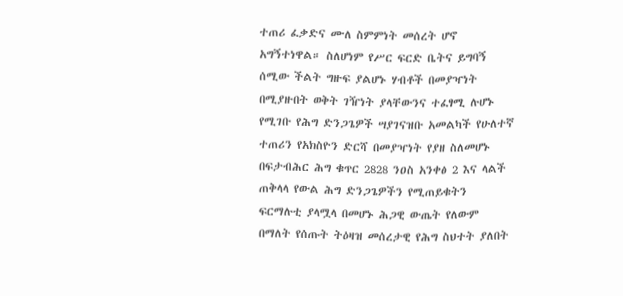ተጠሪ ፈቃድና ሙለ ስምምነት መሰረት ሆኖ አግኝተነዋል። ስለሆነም የሥር ፍርድ ቤትና ይግባኝ ሰሚው ችልት ግዙፍ ያልሆኑ ሃብቶች በመያዣነት በሚያዙበት ወቅት ገዥነት ያላቸውንና ተፈፃሚ ሉሆኑ የሚገቡ የሕግ ድንጋጌዎች ሣያገናዝቡ አመልካች የሁለተኛ ተጠሪን የአክስዮን ድርሻ በመያዣነት የያዘ ስለመሆኑ በፍታብሕር ሕግ ቁጥር 2828 ንዐስ አንቀፅ 2 እና ላልች ጠቅላላ የውል ሕግ ድንጋጌዎችን የሚጠይቁትን ፍርማሉቲ ያላሟላ በመሆኑ ሕጋዊ ውጤት የለውም በማለት የሰጡት ትዕዛዝ መሰረታዊ የሕግ ስህተት ያለበት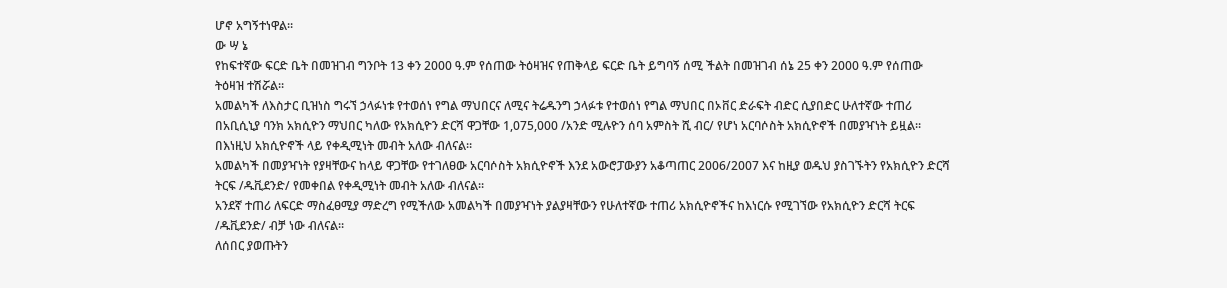ሆኖ አግኝተነዋል።
ው ሣ ኔ
የከፍተኛው ፍርድ ቤት በመዝገብ ግንቦት 13 ቀን 2000 ዓ.ም የሰጠው ትዕዛዝና የጠቅላይ ፍርድ ቤት ይግባኝ ሰሚ ችልት በመዝገብ ሰኔ 25 ቀን 2000 ዓ.ም የሰጠው ትዕዛዝ ተሽሯል።
አመልካች ለእስታር ቢዝነስ ግሩኘ ኃላፉነቱ የተወሰነ የግል ማህበርና ለሚና ትሬዱንግ ኃላፉቱ የተወሰነ የግል ማህበር በኦቨር ድራፍት ብድር ሲያበድር ሁለተኛው ተጠሪ በአቢሲኒያ ባንክ አክሲዮን ማህበር ካለው የአክሲዮን ድርሻ ዋጋቸው 1,075,000 /አንድ ሚሉዮን ሰባ አምስት ሺ ብር/ የሆነ አርባሶስት አክሲዮኖች በመያዣነት ይዟል። በእነዚህ አክሲዮኖች ላይ የቀዲሚነት መብት አለው ብለናል።
አመልካች በመያዣነት የያዛቸውና ከላይ ዋጋቸው የተገለፀው አርባሶስት አክሲዮኖች እንደ አውሮፓውያን አቆጣጠር 2006/2007 እና ከዚያ ወዱህ ያስገኙትን የአክሲዮን ድርሻ ትርፍ /ዱቪደንድ/ የመቀበል የቀዲሚነት መብት አለው ብለናል።
አንደኛ ተጠሪ ለፍርድ ማስፈፀሚያ ማድረግ የሚችለው አመልካች በመያዣነት ያልያዛቸውን የሁለተኛው ተጠሪ አክሲዮኖችና ከእነርሱ የሚገኘው የአክሲዮን ድርሻ ትርፍ /ዱቪደንድ/ ብቻ ነው ብለናል።
ለሰበር ያወጡትን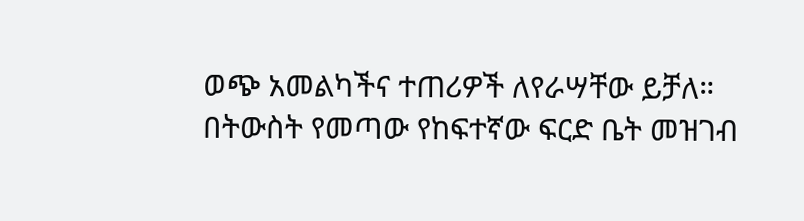ወጭ አመልካችና ተጠሪዎች ለየራሣቸው ይቻለ።
በትውስት የመጣው የከፍተኛው ፍርድ ቤት መዝገብ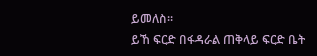ይመለስ።
ይኸ ፍርድ በፋዳራል ጠቅላይ ፍርድ ቤት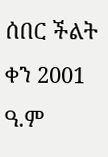ሰበር ችልት ቀን 2001 ዓ.ም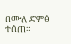በሙለ ድምፅ ተሰጠ።